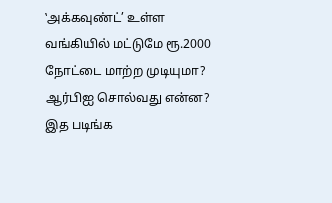‛அக்கவுண்ட்’ உள்ள வங்கியில் மட்டுமே ரூ.2000 நோட்டை மாற்ற முடியுமா? ஆர்பிஐ சொல்வது என்ன? இத படிங்க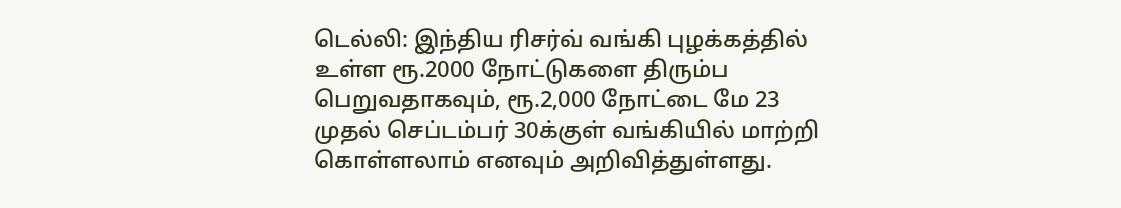டெல்லி: இந்திய ரிசர்வ் வங்கி புழக்கத்தில் உள்ள ரூ.2000 நோட்டுகளை திரும்ப பெறுவதாகவும், ரூ.2,000 நோட்டை மே 23 முதல் செப்டம்பர் 30க்குள் வங்கியில் மாற்றி கொள்ளலாம் எனவும் அறிவித்துள்ளது.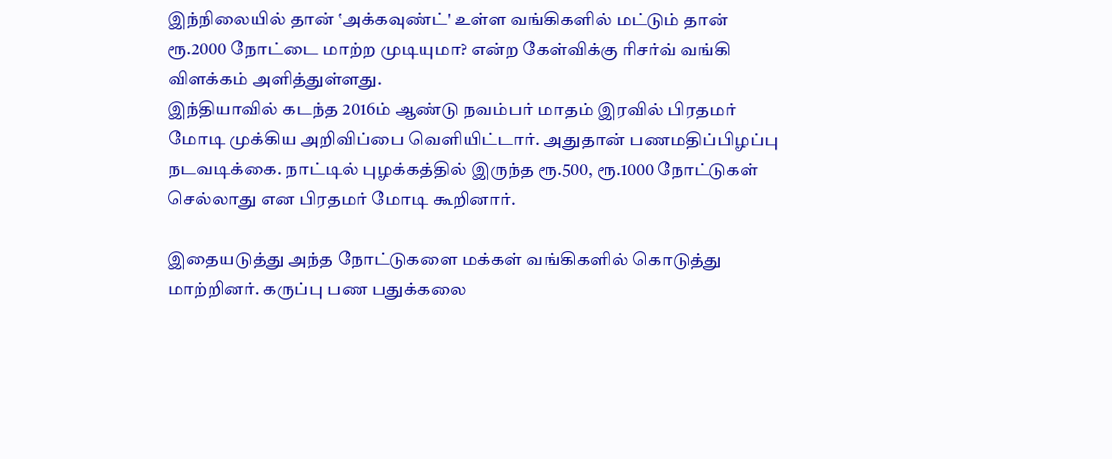இந்நிலையில் தான் ‛அக்கவுண்ட்' உள்ள வங்கிகளில் மட்டும் தான் ரூ.2000 நோட்டை மாற்ற முடியுமா? என்ற கேள்விக்கு ரிசர்வ் வங்கி விளக்கம் அளித்துள்ளது.
இந்தியாவில் கடந்த 2016ம் ஆண்டு நவம்பர் மாதம் இரவில் பிரதமர் மோடி முக்கிய அறிவிப்பை வெளியிட்டார். அதுதான் பணமதிப்பிழப்பு நடவடிக்கை. நாட்டில் புழக்கத்தில் இருந்த ரூ.500, ரூ.1000 நோட்டுகள் செல்லாது என பிரதமர் மோடி கூறினார்.

இதையடுத்து அந்த நோட்டுகளை மக்கள் வங்கிகளில் கொடுத்து மாற்றினர். கருப்பு பண பதுக்கலை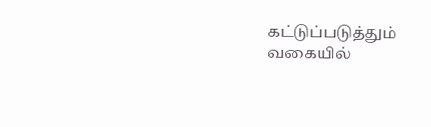கட்டுப்படுத்தும் வகையில்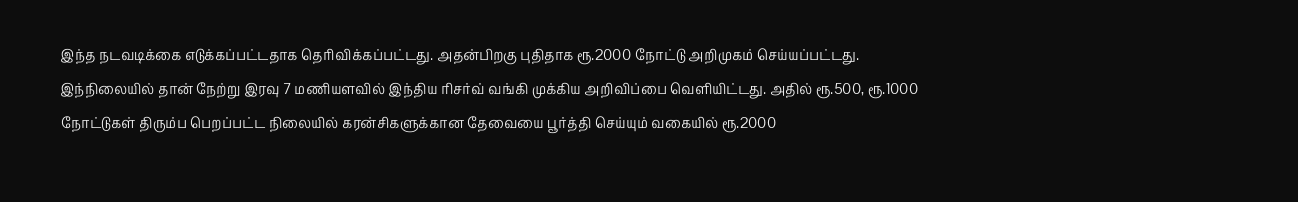இந்த நடவடிக்கை எடுக்கப்பட்டதாக தெரிவிக்கப்பட்டது. அதன்பிறகு புதிதாக ரூ.2000 நோட்டு அறிமுகம் செய்யப்பட்டது.
இந்நிலையில் தான் நேற்று இரவு 7 மணியளவில் இந்திய ரிசர்வ் வங்கி முக்கிய அறிவிப்பை வெளியிட்டது. அதில் ரூ.500, ரூ.1000 நோட்டுகள் திரும்ப பெறப்பட்ட நிலையில் கரன்சிகளுக்கான தேவையை பூர்த்தி செய்யும் வகையில் ரூ.2000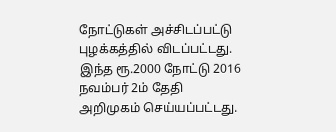நோட்டுகள் அச்சிடப்பட்டு புழக்கத்தில் விடப்பட்டது. இந்த ரூ.2000 நோட்டு 2016 நவம்பர் 2ம் தேதி அறிமுகம் செய்யப்பட்டது.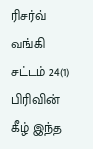ரிசர்வ் வங்கி சட்டம் 24(1) பிரிவின் கீழ் இந்த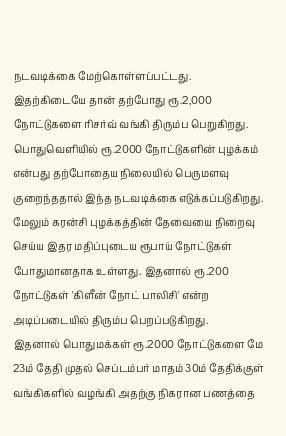நடவடிக்கை மேற்கொள்ளப்பட்டது.
இதற்கிடையே தான் தற்போது ரூ.2,000 நோட்டுகளை ரிசர்வ் வங்கி திரும்ப பெறுகிறது. பொதுவெளியில் ரூ.2000 நோட்டுகளின் புழக்கம் என்பது தற்போதைய நிலையில் பெருமளவு குறைந்ததால் இந்த நடவடிக்கை எடுக்கப்படுகிறது. மேலும் கரன்சி புழக்கத்தின் தேவையை நிறைவு செய்ய இதர மதிப்புடைய ரூபாய் நோட்டுகள் போதுமானதாக உள்ளது. இதனால் ரூ.200 நோட்டுகள் 'கிளீன் நோட் பாலிசி' என்ற அடிப்படையில் திரும்ப பெறப்படுகிறது.
இதனால் பொதுமக்கள் ரூ.2000 நோட்டுகளை மே 23ம் தேதி முதல் செப்டம்பர் மாதம் 30ம் தேதிக்குள் வங்கிகளில் வழங்கி அதற்கு நிகரான பணத்தை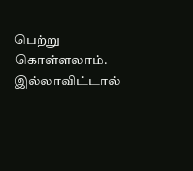பெற்று கொள்ளலாம். இல்லாவிட்டால்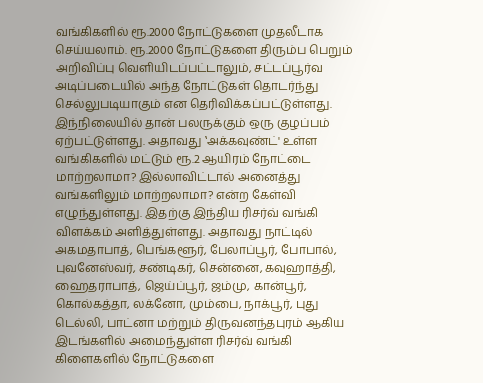வங்கிகளில் ரூ.2000 நோட்டுகளை முதலீடாக செய்யலாம். ரூ.2000 நோட்டுகளை திரும்ப பெறும் அறிவிப்பு வெளியிடப்பட்டாலும், சட்டப்பூர்வ அடிப்படையில் அந்த நோட்டுகள் தொடர்ந்து செல்லுபடியாகும் என தெரிவிக்கப்பட்டுள்ளது.
இந்நிலையில் தான் பலருக்கும் ஒரு குழப்பம் ஏற்பட்டுள்ளது. அதாவது ‛அக்கவுண்ட்' உள்ள வங்கிகளில் மட்டும் ரூ.2 ஆயிரம் நோட்டை மாற்றலாமா? இல்லாவிட்டால் அனைத்து வங்களிலும் மாற்றலாமா? என்ற கேள்வி எழுந்துள்ளது. இதற்கு இந்திய ரிசர்வ் வங்கி விளக்கம் அளித்துள்ளது. அதாவது நாட்டில் அகமதாபாத், பெங்களூர், பேலாப்பூர், போபால், புவனேஸ்வர், சண்டிகர், சென்னை, கவுஹாத்தி, ஹைதராபாத், ஜெய்ப்பூர், ஜம்மு, கான்பூர், கொல்கத்தா, லக்னோ, மும்பை, நாக்பூர், புது டெல்லி, பாட்னா மற்றும் திருவனந்தபுரம் ஆகிய இடங்களில் அமைந்துள்ள ரிசர்வ் வங்கி கிளைகளில் நோட்டுகளை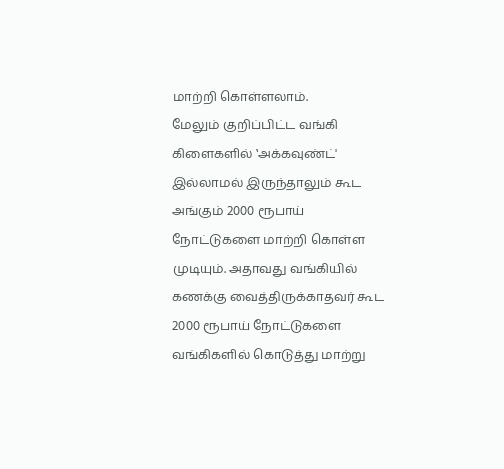மாற்றி கொள்ளலாம்.
மேலும் குறிப்பிட்ட வங்கி கிளைகளில் ‛அக்கவுண்ட்' இல்லாமல் இருந்தாலும் கூட அங்கும் 2000 ரூபாய் நோட்டுகளை மாற்றி கொள்ள முடியும். அதாவது வங்கியில் கணக்கு வைத்திருக்காதவர் கூட 2000 ரூபாய் நோட்டுகளை வங்கிகளில் கொடுத்து மாற்று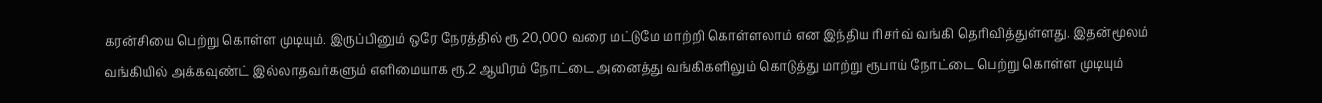கரன்சியை பெற்று கொள்ள முடியும். இருப்பினும் ஒரே நேரத்தில் ரூ 20,000 வரை மட்டுமே மாற்றி கொள்ளலாம் என இந்திய ரிசர்வ் வங்கி தெரிவித்துள்ளது. இதன்மூலம் வங்கியில் அக்கவுண்ட் இல்லாதவர்களும் எளிமையாக ரூ.2 ஆயிரம் நோட்டை அனைத்து வங்கிகளிலும் கொடுத்து மாற்று ரூபாய் நோட்டை பெற்று கொள்ள முடியும்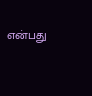என்பது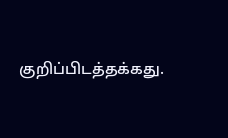குறிப்பிடத்தக்கது.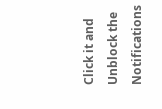Click it and Unblock the Notifications